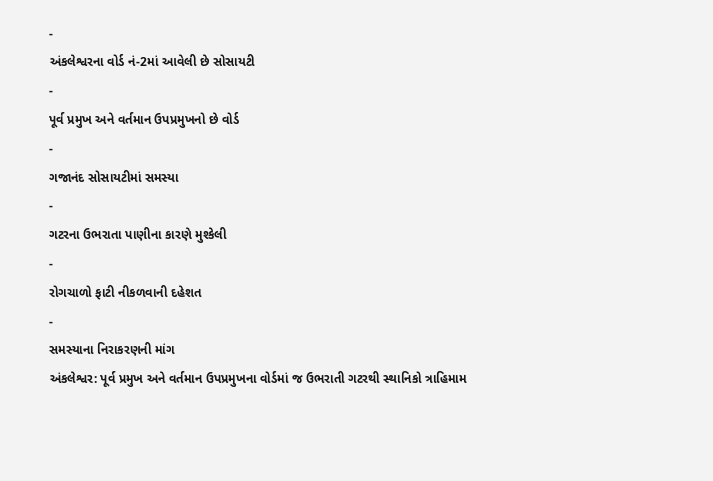-
અંકલેશ્વરના વોર્ડ નં-2માં આવેલી છે સોસાયટી
-
પૂર્વ પ્રમુખ અને વર્તમાન ઉપપ્રમુખનો છે વોર્ડ
-
ગજાનંદ સોસાયટીમાં સમસ્યા
-
ગટરના ઉભરાતા પાણીના કારણે મુશ્કેલી
-
રોગચાળો ફાટી નીકળવાની દહેશત
-
સમસ્યાના નિરાકરણની માંગ
અંકલેશ્વર: પૂર્વ પ્રમુખ અને વર્તમાન ઉપપ્રમુખના વોર્ડમાં જ ઉભરાતી ગટરથી સ્થાનિકો ત્રાહિમામ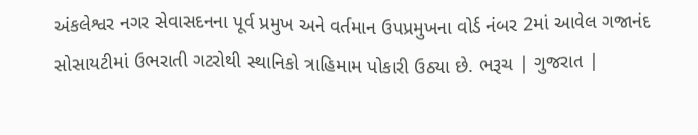અંકલેશ્વર નગર સેવાસદનના પૂર્વ પ્રમુખ અને વર્તમાન ઉપપ્રમુખના વોર્ડ નંબર 2માં આવેલ ગજાનંદ સોસાયટીમાં ઉભરાતી ગટરોથી સ્થાનિકો ત્રાહિમામ પોકારી ઉઠ્યા છે. ભરૂચ | ગુજરાત |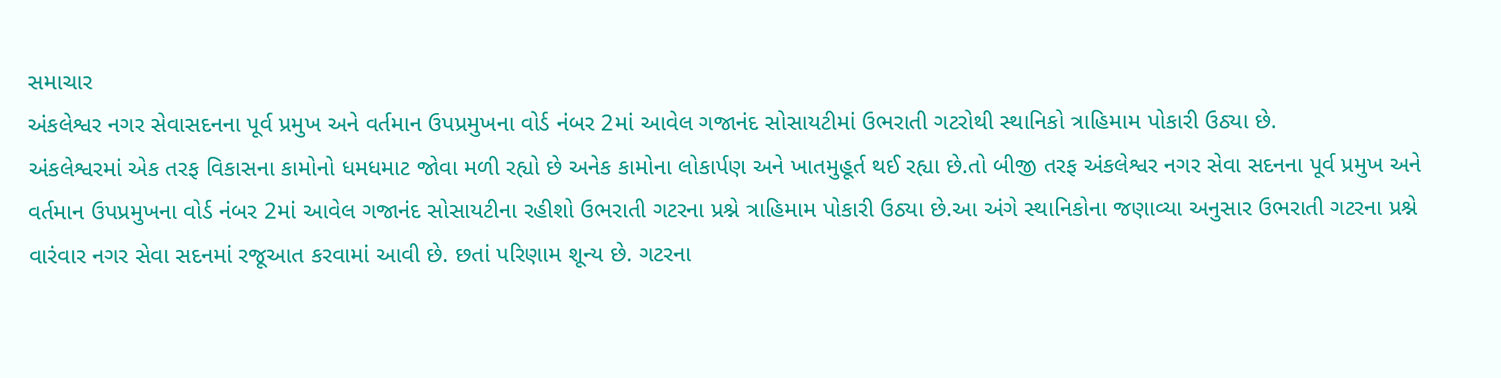સમાચાર
અંકલેશ્વર નગર સેવાસદનના પૂર્વ પ્રમુખ અને વર્તમાન ઉપપ્રમુખના વોર્ડ નંબર 2માં આવેલ ગજાનંદ સોસાયટીમાં ઉભરાતી ગટરોથી સ્થાનિકો ત્રાહિમામ પોકારી ઉઠ્યા છે.
અંકલેશ્વરમાં એક તરફ વિકાસના કામોનો ધમધમાટ જોવા મળી રહ્યો છે અનેક કામોના લોકાર્પણ અને ખાતમુહૂર્ત થઈ રહ્યા છે.તો બીજી તરફ અંકલેશ્વર નગર સેવા સદનના પૂર્વ પ્રમુખ અને વર્તમાન ઉપપ્રમુખના વોર્ડ નંબર 2માં આવેલ ગજાનંદ સોસાયટીના રહીશો ઉભરાતી ગટરના પ્રશ્ને ત્રાહિમામ પોકારી ઉઠ્યા છે.આ અંગે સ્થાનિકોના જણાવ્યા અનુસાર ઉભરાતી ગટરના પ્રશ્ને વારંવાર નગર સેવા સદનમાં રજૂઆત કરવામાં આવી છે. છતાં પરિણામ શૂન્ય છે. ગટરના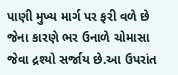પાણી મુખ્ય માર્ગ પર ફરી વળે છે જેના કારણે ભર ઉનાળે ચોમાસા જેવા દ્રશ્યો સર્જાય છે.આ ઉપરાંત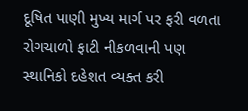દૂષિત પાણી મુખ્ય માર્ગ પર ફરી વળતા રોગચાળો ફાટી નીકળવાની પણ સ્થાનિકો દહેશત વ્યક્ત કરી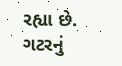રહ્યા છે. ગટરનું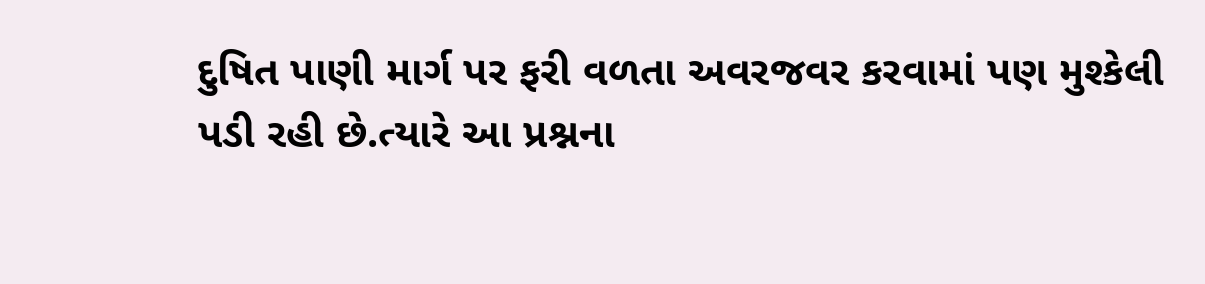દુષિત પાણી માર્ગ પર ફરી વળતા અવરજવર કરવામાં પણ મુશ્કેલી પડી રહી છે.ત્યારે આ પ્રશ્નના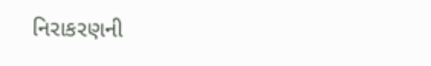નિરાકરણની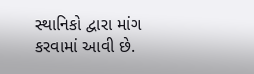સ્થાનિકો દ્વારા માંગ કરવામાં આવી છે.